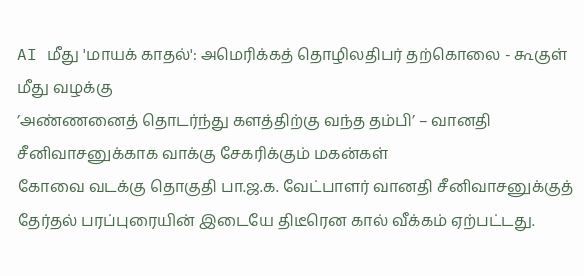AI மீது 'மாயக் காதல்': அமெரிக்கத் தொழிலதிபர் தற்கொலை - கூகுள் மீது வழக்கு
’அண்ணனைத் தொடர்ந்து களத்திற்கு வந்த தம்பி’ – வானதி சீனிவாசனுக்காக வாக்கு சேகரிக்கும் மகன்கள்
கோவை வடக்கு தொகுதி பா.ஜ.க. வேட்பாளர் வானதி சீனிவாசனுக்குத் தேர்தல் பரப்புரையின் இடையே திடீரென கால் வீக்கம் ஏற்பட்டது.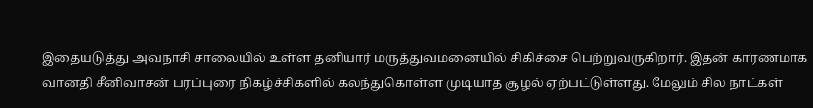இதையடுத்து அவநாசி சாலையில் உள்ள தனியார் மருத்துவமனையில் சிகிச்சை பெற்றுவருகிறார். இதன் காரணமாக வானதி சீனிவாசன் பரப்புரை நிகழ்ச்சிகளில் கலந்துகொள்ள முடியாத சூழல் ஏற்பட்டுள்ளது. மேலும் சில நாட்கள்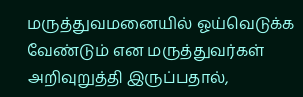மருத்துவமனையில் ஓய்வெடுக்க வேண்டும் என மருத்துவர்கள் அறிவுறுத்தி இருப்பதால்,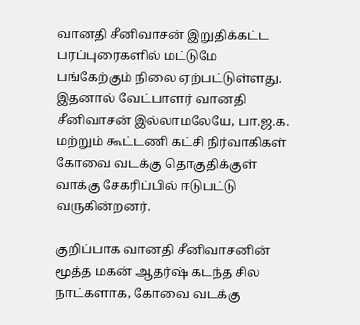வானதி சீனிவாசன் இறுதிக்கட்ட பரப்புரைகளில் மட்டுமே பங்கேற்கும் நிலை ஏற்பட்டுள்ளது. இதனால் வேட்பாளர் வானதி சீனிவாசன் இல்லாமலேயே, பா.ஜ.க. மற்றும் கூட்டணி கட்சி நிர்வாகிகள் கோவை வடக்கு தொகுதிக்குள் வாக்கு சேகரிப்பில் ஈடுபட்டு வருகின்றனர்.

குறிப்பாக வானதி சீனிவாசனின் மூத்த மகன் ஆதர்ஷ் கடந்த சில நாட்களாக, கோவை வடக்கு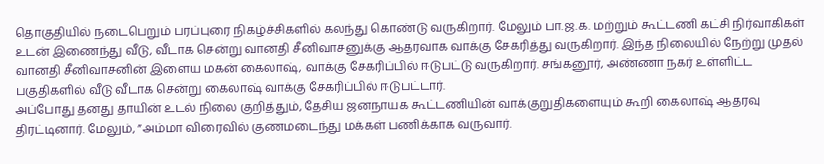தொகுதியில் நடைபெறும் பரப்புரை நிகழ்ச்சிகளில் கலந்து கொண்டு வருகிறார். மேலும் பா.ஜ.க. மற்றும் கூட்டணி கட்சி நிர்வாகிகள் உடன் இணைந்து வீடு, வீடாக சென்று வானதி சீனிவாசனுக்கு ஆதரவாக வாக்கு சேகரித்து வருகிறார். இந்த நிலையில் நேற்று முதல் வானதி சீனிவாசனின் இளைய மகன் கைலாஷ், வாக்கு சேகரிப்பில் ஈடுபட்டு வருகிறார். சங்கனூர், அண்ணா நகர் உள்ளிட்ட பகுதிகளில் வீடு வீடாக சென்று கைலாஷ் வாக்கு சேகரிப்பில் ஈடுபட்டார்.
அப்போது தனது தாயின் உடல் நிலை குறித்தும், தேசிய ஜனநாயக கூட்டணியின் வாக்குறுதிகளையும் கூறி கைலாஷ் ஆதரவு திரட்டினார். மேலும், ”அம்மா விரைவில் குணமடைந்து மக்கள் பணிக்காக வருவார்.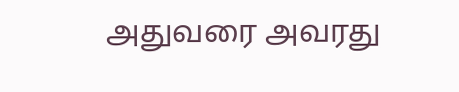அதுவரை அவரது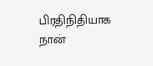பிரதிநிதியாக நான்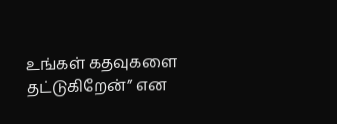உங்கள் கதவுகளை தட்டுகிறேன்” என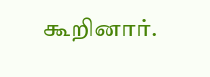கூறினார்.